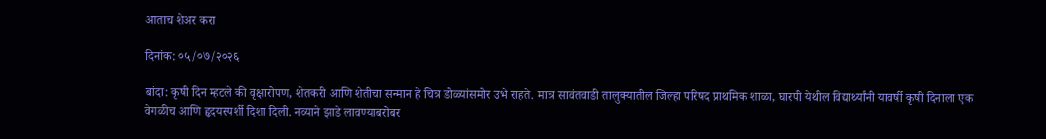आताच शेअर करा

दिनांक: ०५/०७/२०२६

बांदा: कृषी दिन म्हटले की वृक्षारोपण, शेतकरी आणि शेतीचा सन्मान हे चित्र डोळ्यांसमोर उभे राहते. मात्र सावंतवाडी तालुक्यातील जिल्हा परिषद प्राथमिक शाळा, घारपी येथील विद्यार्थ्यांनी यावर्षी कृषी दिनाला एक वेगळीच आणि हृदयस्पर्शी दिशा दिली. नव्याने झाडे लावण्याबरोबर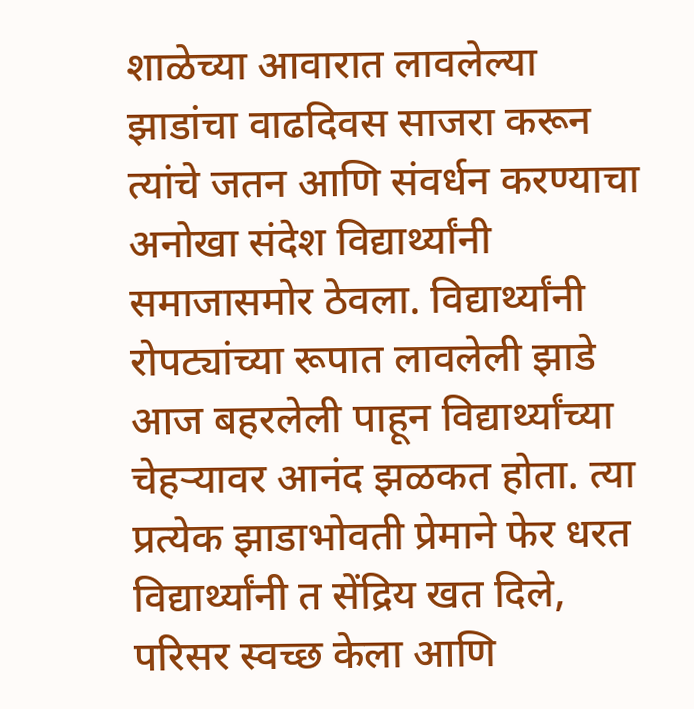शाळेच्या आवारात लावलेल्या झाडांचा वाढदिवस साजरा करून त्यांचे जतन आणि संवर्धन करण्याचा अनोखा संदेश विद्यार्थ्यांनी समाजासमोर ठेवला. विद्यार्थ्यांनी रोपट्यांच्या रूपात लावलेली झाडे आज बहरलेली पाहून विद्यार्थ्यांच्या चेहऱ्यावर आनंद झळकत होता. त्या प्रत्येक झाडाभोवती प्रेमाने फेर धरत विद्यार्थ्यांनी त सेंद्रिय खत दिले, परिसर स्वच्छ केला आणि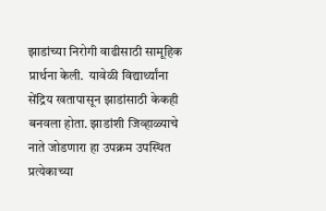झाडांच्या निरोगी वाढीसाठी सामूहिक प्रार्थना केली.  यावेळी विद्यार्थ्यांना सेंद्रिय खतापासून झाडांसाठी केकही बनवला होता. झाडांशी जिव्हाळ्याचे नाते जोडणारा हा उपक्रम उपस्थित प्रत्येकाच्या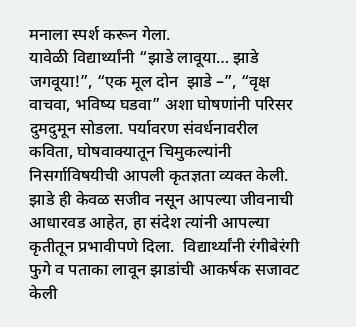मनाला स्पर्श करून गेला.
यावेळी विद्यार्थ्यांनी “झाडे लावूया… झाडे जगवूया!”, “एक मूल दोन  झाडे –”, “वृक्ष वाचवा, भविष्य घडवा” अशा घोषणांनी परिसर दुमदुमून सोडला. पर्यावरण संवर्धनावरील कविता, घोषवाक्यातून चिमुकल्यांनी निसर्गाविषयीची आपली कृतज्ञता व्यक्त केली. झाडे ही केवळ सजीव नसून आपल्या जीवनाची आधारवड आहेत, हा संदेश त्यांनी आपल्या कृतीतून प्रभावीपणे दिला.  विद्यार्थ्यांनी रंगीबेरंगी फुगे व पताका लावून झाडांची आकर्षक सजावट केली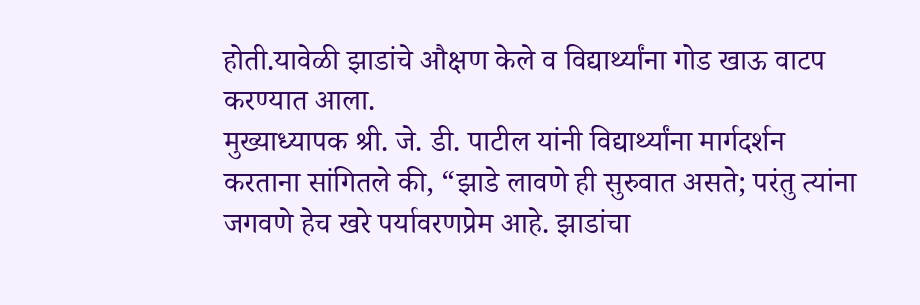होती.यावेळी झाडांचे औक्षण केले व विद्यार्थ्यांना गोड खाऊ वाटप करण्यात आला.
मुख्याध्यापक श्री. जे. डी. पाटील यांनी विद्यार्थ्यांना मार्गदर्शन करताना सांगितले की, “झाडे लावणे ही सुरुवात असते; परंतु त्यांना जगवणे हेच खरे पर्यावरणप्रेम आहे. झाडांचा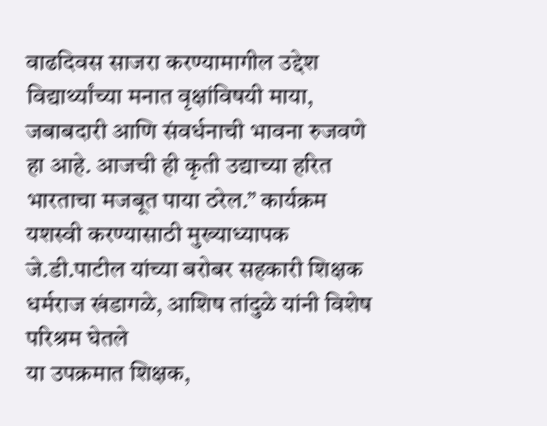वाढदिवस साजरा करण्यामागील उद्देश विद्यार्थ्यांच्या मनात वृक्षांविषयी माया, जबाबदारी आणि संवर्धनाची भावना रुजवणे हा आहे. आजची ही कृती उद्याच्या हरित भारताचा मजबूत पाया ठरेल.” कार्यक्रम यशस्वी करण्यासाठी मुख्याध्यापक जे.डी.पाटील यांच्या बरोबर सहकारी शिक्षक धर्मराज खंडागळे, आशिष तांदुळे यांनी विशेष परिश्रम घेतले
या उपक्रमात शिक्षक,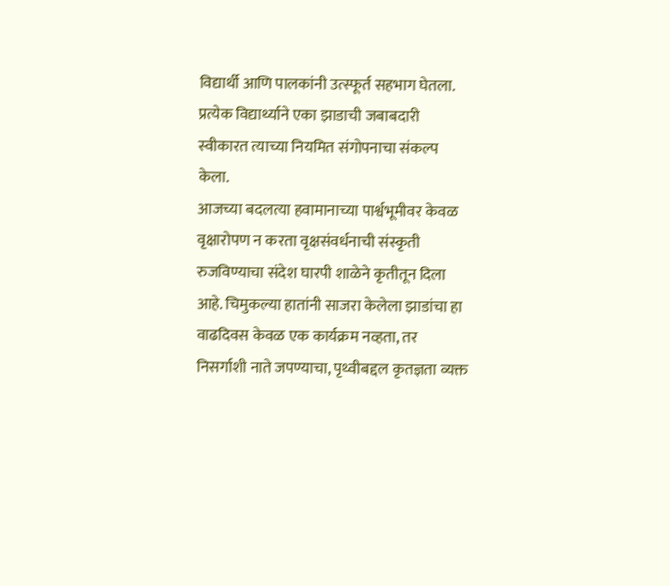विद्यार्थी आणि पालकांनी उत्स्फूर्त सहभाग घेतला. प्रत्येक विद्यार्थ्याने एका झाडाची जबाबदारी स्वीकारत त्याच्या नियमित संगोपनाचा संकल्प केला.
आजच्या बदलत्या हवामानाच्या पार्श्वभूमीवर केवळ वृक्षारोपण न करता वृक्षसंवर्धनाची संस्कृती रुजविण्याचा संदेश घारपी शाळेने कृतीतून दिला आहे. चिमुकल्या हातांनी साजरा केलेला झाडांचा हा वाढदिवस केवळ एक कार्यक्रम नव्हता, तर निसर्गाशी नाते जपण्याचा, पृथ्वीबद्दल कृतज्ञता व्यक्त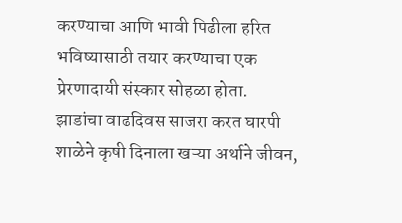करण्याचा आणि भावी पिढीला हरित भविष्यासाठी तयार करण्याचा एक प्रेरणादायी संस्कार सोहळा होता.
झाडांचा वाढदिवस साजरा करत घारपी शाळेने कृषी दिनाला खऱ्या अर्थाने जीवन,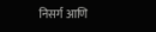निसर्ग आणि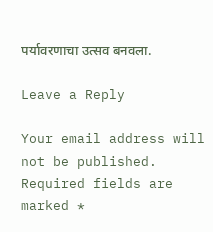पर्यावरणाचा उत्सव बनवला.

Leave a Reply

Your email address will not be published. Required fields are marked *